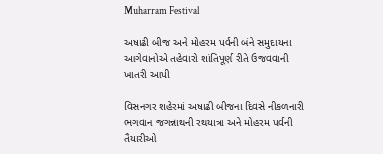Muharram Festival

અષાઢી બીજ અને મોહરમ પર્વની બંને સમુદાયના આગેવાનોએ તહેવારો શાંતિપૂર્ણ રીતે ઉજવવાની ખાતરી આપી

વિસનગર શહેરમાં અષાઢી બીજના દિવસે નીકળનારી ભગવાન જગન્નાથની રથયાત્રા અને મોહરમ પર્વની તૈયારીઓ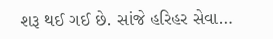શરૂ થઈ ગઈ છે. સાંજે હરિહર સેવા…